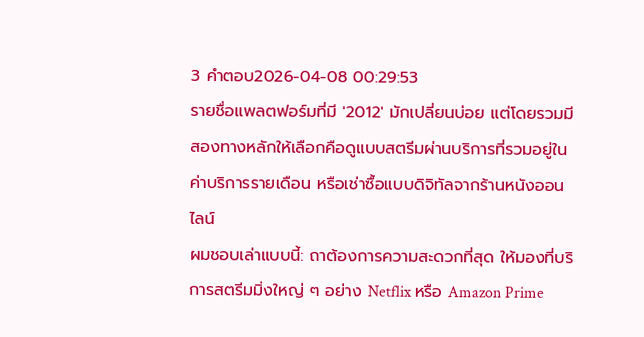3 คำตอบ2026-04-08 00:29:53
รายชื่อแพลตฟอร์มที่มี '2012' มักเปลี่ยนบ่อย แต่โดยรวมมีสองทางหลักให้เลือกคือดูแบบสตรีมผ่านบริการที่รวมอยู่ในค่าบริการรายเดือน หรือเช่าซื้อแบบดิจิทัลจากร้านหนังออนไลน์
ผมชอบเล่าแบบนี้: ถาต้องการความสะดวกที่สุด ให้มองที่บริการสตรีมมิ่งใหญ่ ๆ อย่าง Netflix หรือ Amazon Prime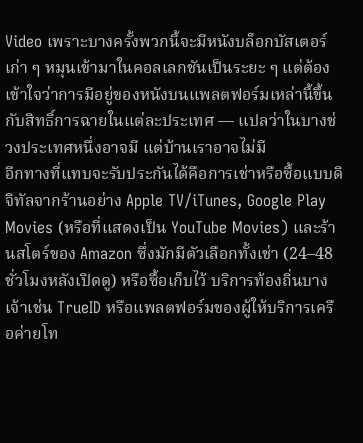Video เพราะบางครั้งพวกนี้จะมีหนังบล็อกบัสเตอร์เก่า ๆ หมุนเข้ามาในคอลเลกชันเป็นระยะ ๆ แต่ต้องเข้าใจว่าการมีอยู่ของหนังบนแพลตฟอร์มเหล่านี้ขึ้นกับสิทธิ์การฉายในแต่ละประเทศ — แปลว่าในบางช่วงประเทศหนึ่งอาจมี แต่บ้านเราอาจไม่มี
อีกทางที่แทบจะรับประกันได้คือการเช่าหรือซื้อแบบดิจิทัลจากร้านอย่าง Apple TV/iTunes, Google Play Movies (หรือที่แสดงเป็น YouTube Movies) และร้านสโตร์ของ Amazon ซึ่งมักมีตัวเลือกทั้งเช่า (24–48 ชั่วโมงหลังเปิดดู) หรือซื้อเก็บไว้ บริการท้องถิ่นบางเจ้าเช่น TrueID หรือแพลตฟอร์มของผู้ให้บริการเครือค่ายโท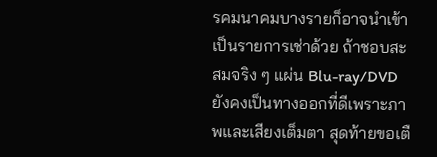รคมนาคมบางรายก็อาจนำเข้าเป็นรายการเช่าด้วย ถ้าชอบสะสมจริง ๆ แผ่น Blu-ray/DVD ยังคงเป็นทางออกที่ดีเพราะภาพและเสียงเต็มตา สุดท้ายขอเตื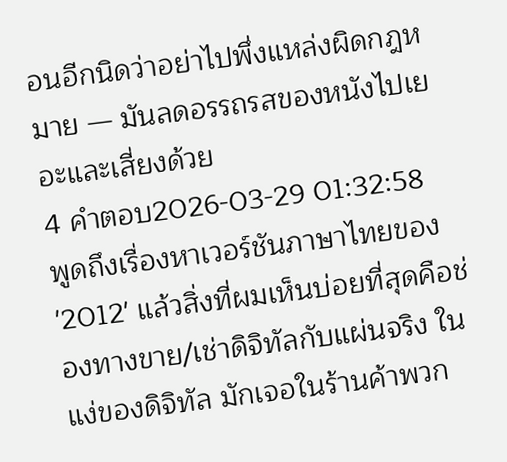อนอีกนิดว่าอย่าไปพึ่งแหล่งผิดกฎหมาย — มันลดอรรถรสของหนังไปเยอะและเสี่ยงด้วย
4 คำตอบ2026-03-29 01:32:58
พูดถึงเรื่องหาเวอร์ชันภาษาไทยของ '2012' แล้วสิ่งที่ผมเห็นบ่อยที่สุดคือช่องทางขาย/เช่าดิจิทัลกับแผ่นจริง ในแง่ของดิจิทัล มักเจอในร้านค้าพวก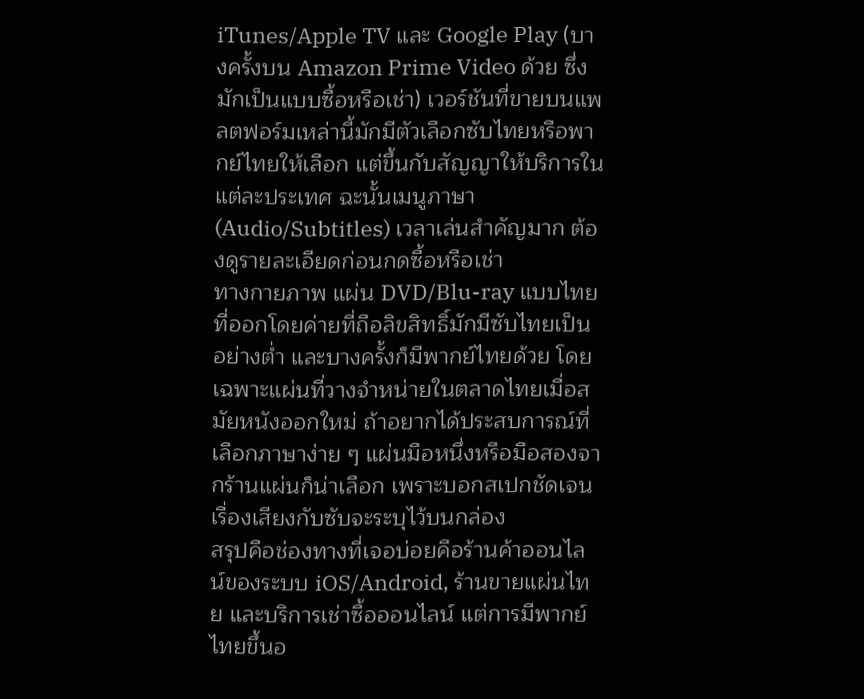iTunes/Apple TV และ Google Play (บางครั้งบน Amazon Prime Video ด้วย ซึ่งมักเป็นแบบซื้อหรือเช่า) เวอร์ชันที่ขายบนแพลตฟอร์มเหล่านี้มักมีตัวเลือกซับไทยหรือพากย์ไทยให้เลือก แต่ขึ้นกับสัญญาให้บริการในแต่ละประเทศ ฉะนั้นเมนูภาษา (Audio/Subtitles) เวลาเล่นสำคัญมาก ต้องดูรายละเอียดก่อนกดซื้อหรือเช่า
ทางกายภาพ แผ่น DVD/Blu-ray แบบไทยที่ออกโดยค่ายที่ถือลิขสิทธิ์มักมีซับไทยเป็นอย่างต่ำ และบางครั้งก็มีพากย์ไทยด้วย โดยเฉพาะแผ่นที่วางจำหน่ายในตลาดไทยเมื่อสมัยหนังออกใหม่ ถ้าอยากได้ประสบการณ์ที่เลือกภาษาง่าย ๆ แผ่นมือหนึ่งหรือมือสองจากร้านแผ่นก็น่าเลือก เพราะบอกสเปกชัดเจน เรื่องเสียงกับซับจะระบุไว้บนกล่อง
สรุปคือช่องทางที่เจอบ่อยคือร้านค้าออนไลน์ของระบบ iOS/Android, ร้านขายแผ่นไทย และบริการเช่าซื้อออนไลน์ แต่การมีพากย์ไทยขึ้นอ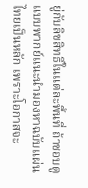ยู่กับลิขสิทธิ์ในแต่ละพื้นที่ ถ้าชอบดูแบบพากย์แนะนำมองหาฉบับแผ่นไทยเป็นหลัก เพราะโอกาสจะ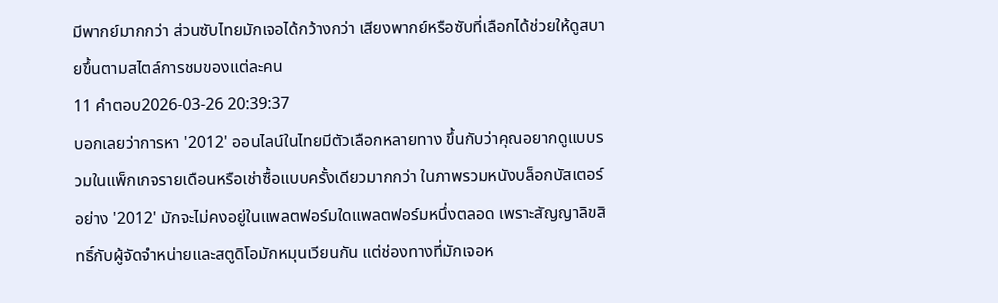มีพากย์มากกว่า ส่วนซับไทยมักเจอได้กว้างกว่า เสียงพากย์หรือซับที่เลือกได้ช่วยให้ดูสบายขึ้นตามสไตล์การชมของแต่ละคน
11 คำตอบ2026-03-26 20:39:37
บอกเลยว่าการหา '2012' ออนไลน์ในไทยมีตัวเลือกหลายทาง ขึ้นกับว่าคุณอยากดูแบบรวมในแพ็กเกจรายเดือนหรือเช่าซื้อแบบครั้งเดียวมากกว่า ในภาพรวมหนังบล็อกบัสเตอร์อย่าง '2012' มักจะไม่คงอยู่ในแพลตฟอร์มใดแพลตฟอร์มหนึ่งตลอด เพราะสัญญาลิขสิทธิ์กับผู้จัดจำหน่ายและสตูดิโอมักหมุนเวียนกัน แต่ช่องทางที่มักเจอห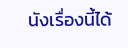นังเรื่องนี้ได้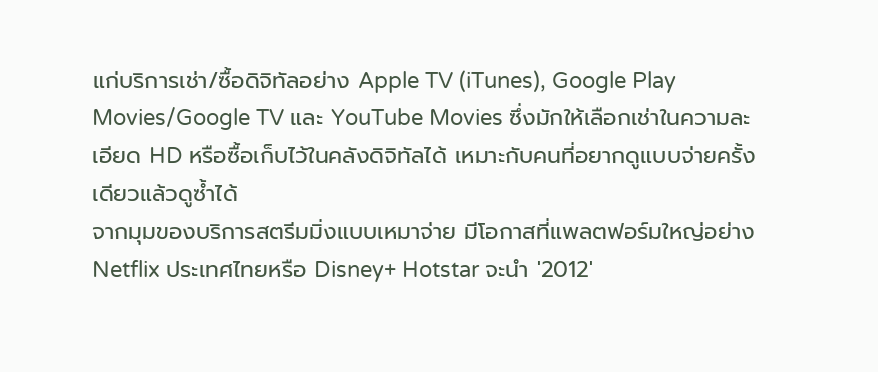แก่บริการเช่า/ซื้อดิจิทัลอย่าง Apple TV (iTunes), Google Play Movies/Google TV และ YouTube Movies ซึ่งมักให้เลือกเช่าในความละเอียด HD หรือซื้อเก็บไว้ในคลังดิจิทัลได้ เหมาะกับคนที่อยากดูแบบจ่ายครั้งเดียวแล้วดูซ้ำได้
จากมุมของบริการสตรีมมิ่งแบบเหมาจ่าย มีโอกาสที่แพลตฟอร์มใหญ่อย่าง Netflix ประเทศไทยหรือ Disney+ Hotstar จะนำ '2012'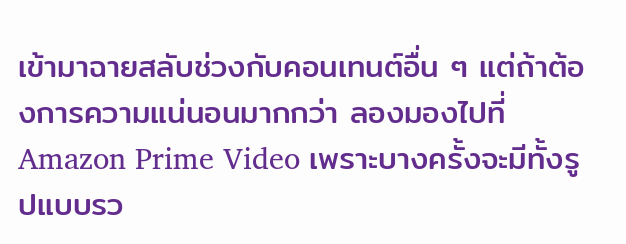เข้ามาฉายสลับช่วงกับคอนเทนต์อื่น ๆ แต่ถ้าต้องการความแน่นอนมากกว่า ลองมองไปที่ Amazon Prime Video เพราะบางครั้งจะมีทั้งรูปแบบรว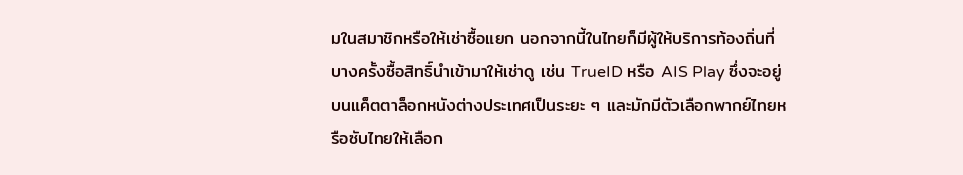มในสมาชิกหรือให้เช่าซื้อแยก นอกจากนี้ในไทยก็มีผู้ให้บริการท้องถิ่นที่บางครั้งซื้อสิทธิ์นำเข้ามาให้เช่าดู เช่น TrueID หรือ AIS Play ซึ่งจะอยู่บนแค็ตตาล็อกหนังต่างประเทศเป็นระยะ ๆ และมักมีตัวเลือกพากย์ไทยหรือซับไทยให้เลือก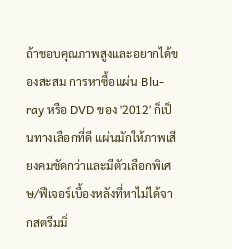ถ้าชอบคุณภาพสูงและอยากได้ของสะสม การหาซื้อแผ่น Blu-ray หรือ DVD ของ '2012' ก็เป็นทางเลือกที่ดี แผ่นมักให้ภาพเสียงคมชัดกว่าและมีตัวเลือกพิเศษ/ฟีเจอร์เบื้องหลังที่หาไม่ได้จากสตรีมมิ่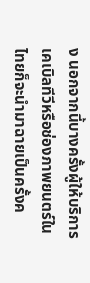ง นอกจากนี้บางครั้งผู้ให้บริการเคเบิลทีวีหรือช่องภาพยนตร์ในไทยก็จะนำมาฉายเป็นครั้งค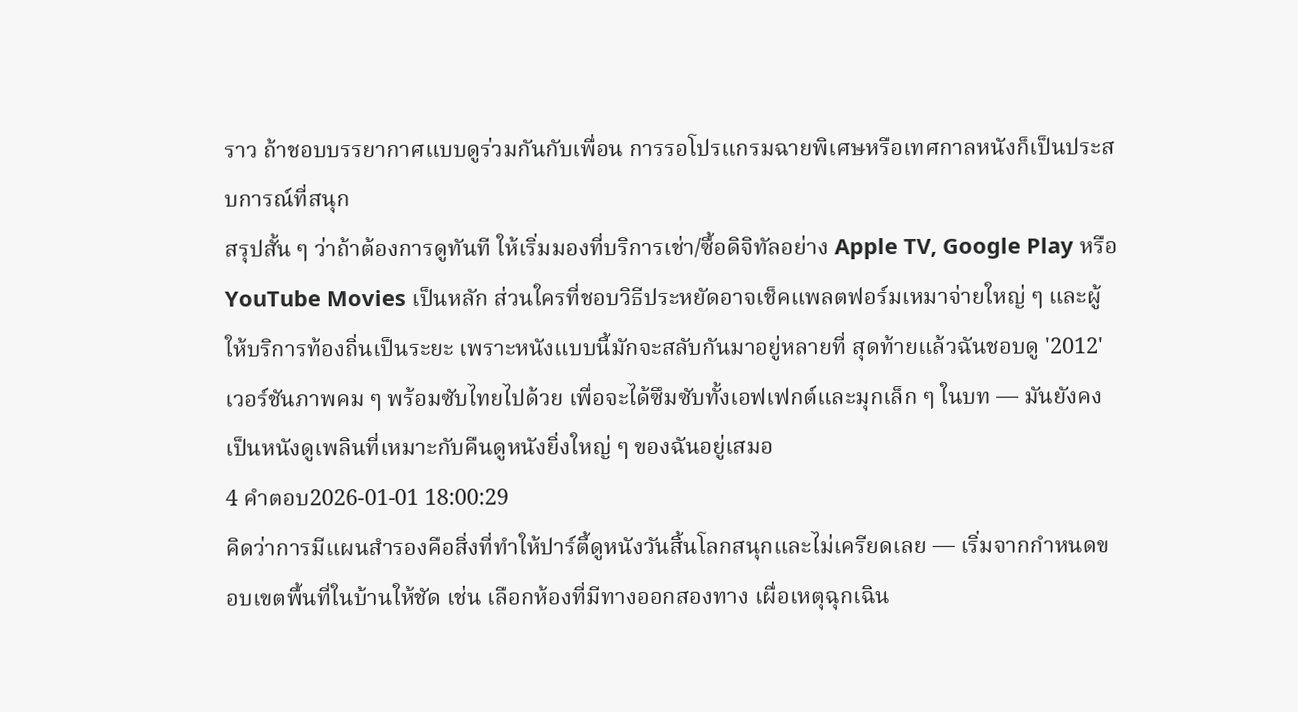ราว ถ้าชอบบรรยากาศแบบดูร่วมกันกับเพื่อน การรอโปรแกรมฉายพิเศษหรือเทศกาลหนังก็เป็นประสบการณ์ที่สนุก
สรุปสั้น ๆ ว่าถ้าต้องการดูทันที ให้เริ่มมองที่บริการเช่า/ซื้อดิจิทัลอย่าง Apple TV, Google Play หรือ YouTube Movies เป็นหลัก ส่วนใครที่ชอบวิธีประหยัดอาจเช็คแพลตฟอร์มเหมาจ่ายใหญ่ ๆ และผู้ให้บริการท้องถิ่นเป็นระยะ เพราะหนังแบบนี้มักจะสลับกันมาอยู่หลายที่ สุดท้ายแล้วฉันชอบดู '2012' เวอร์ชันภาพคม ๆ พร้อมซับไทยไปด้วย เพื่อจะได้ซึมซับทั้งเอฟเฟกต์และมุกเล็ก ๆ ในบท — มันยังคงเป็นหนังดูเพลินที่เหมาะกับคืนดูหนังยิ่งใหญ่ ๆ ของฉันอยู่เสมอ
4 คำตอบ2026-01-01 18:00:29
คิดว่าการมีแผนสำรองคือสิ่งที่ทำให้ปาร์ตี้ดูหนังวันสิ้นโลกสนุกและไม่เครียดเลย — เริ่มจากกำหนดขอบเขตพื้นที่ในบ้านให้ชัด เช่น เลือกห้องที่มีทางออกสองทาง เผื่อเหตุฉุกเฉิน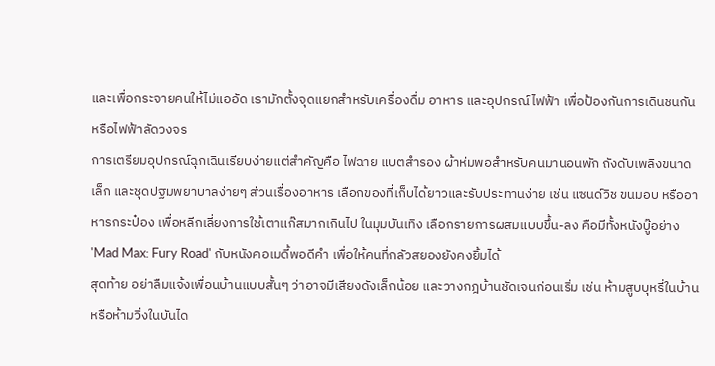และเพื่อกระจายคนให้ไม่แออัด เรามักตั้งจุดแยกสำหรับเครื่องดื่ม อาหาร และอุปกรณ์ไฟฟ้า เพื่อป้องกันการเดินชนกันหรือไฟฟ้าลัดวงจร
การเตรียมอุปกรณ์ฉุกเฉินเรียบง่ายแต่สำคัญคือ ไฟฉาย แบตสำรอง ผ้าห่มพอสำหรับคนมานอนพัก ถังดับเพลิงขนาดเล็ก และชุดปฐมพยาบาลง่ายๆ ส่วนเรื่องอาหาร เลือกของที่เก็บได้ยาวและรับประทานง่าย เช่น แซนด์วิช ขนมอบ หรืออาหารกระป๋อง เพื่อหลีกเลี่ยงการใช้เตาแก๊สมากเกินไป ในมุมบันเทิง เลือกรายการผสมแบบขึ้น-ลง คือมีทั้งหนังบู๊อย่าง 'Mad Max: Fury Road' กับหนังคอเมดี้พอดีคำ เพื่อให้คนที่กลัวสยองยังคงยิ้มได้
สุดท้าย อย่าลืมแจ้งเพื่อนบ้านแบบสั้นๆ ว่าอาจมีเสียงดังเล็กน้อย และวางกฎบ้านชัดเจนก่อนเริ่ม เช่น ห้ามสูบบุหรี่ในบ้านหรือห้ามวิ่งในบันได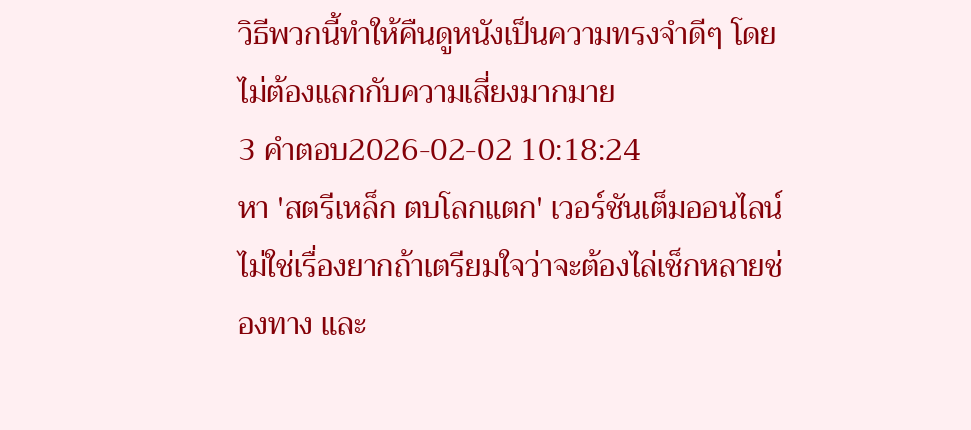วิธีพวกนี้ทำให้คืนดูหนังเป็นความทรงจำดีๆ โดยไม่ต้องแลกกับความเสี่ยงมากมาย
3 คำตอบ2026-02-02 10:18:24
หา 'สตรีเหล็ก ตบโลกแตก' เวอร์ชันเต็มออนไลน์ไม่ใช่เรื่องยากถ้าเตรียมใจว่าจะต้องไล่เช็กหลายช่องทาง และ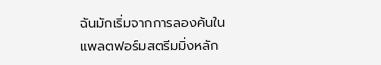ฉันมักเริ่มจากการลองค้นในแพลตฟอร์มสตรีมมิ่งหลัก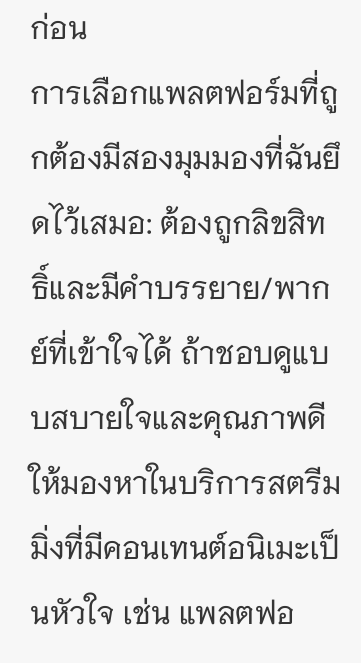ก่อน
การเลือกแพลตฟอร์มที่ถูกต้องมีสองมุมมองที่ฉันยึดไว้เสมอ: ต้องถูกลิขสิทธิ์และมีคำบรรยาย/พากย์ที่เข้าใจได้ ถ้าชอบดูแบบสบายใจและคุณภาพดี ให้มองหาในบริการสตรีมมิ่งที่มีคอนเทนต์อนิเมะเป็นหัวใจ เช่น แพลตฟอ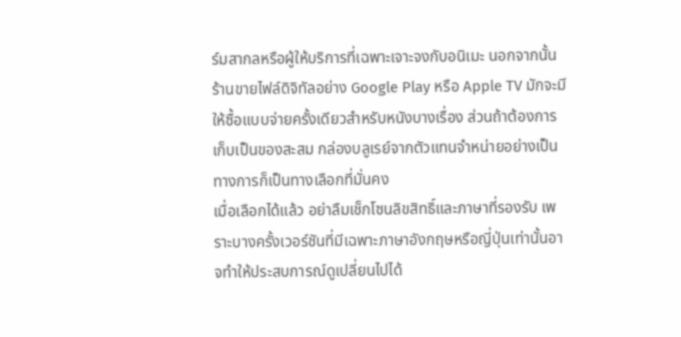ร์มสากลหรือผู้ให้บริการที่เฉพาะเจาะจงกับอนิเมะ นอกจากนั้น ร้านขายไฟล์ดิจิทัลอย่าง Google Play หรือ Apple TV มักจะมีให้ซื้อแบบจ่ายครั้งเดียวสำหรับหนังบางเรื่อง ส่วนถ้าต้องการเก็บเป็นของสะสม กล่องบลูเรย์จากตัวแทนจำหน่ายอย่างเป็นทางการก็เป็นทางเลือกที่มั่นคง
เมื่อเลือกได้แล้ว อย่าลืมเช็กโซนลิขสิทธิ์และภาษาที่รองรับ เพราะบางครั้งเวอร์ชันที่มีเฉพาะภาษาอังกฤษหรือญี่ปุ่นเท่านั้นอาจทำให้ประสบการณ์ดูเปลี่ยนไปได้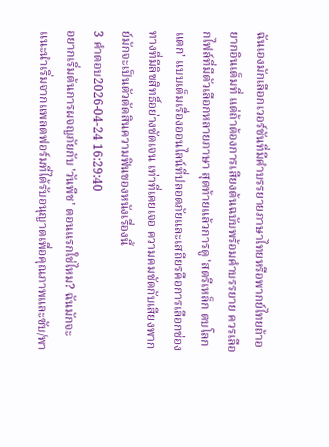ฉันเองมักเลือกเวอร์ชันที่มีคำบรรยายภาษาไทยหรือพากย์ไทยถ้าอยากอินเต็มที่ แต่ถ้าต้องการเสียงต้นฉบับพร้อมคำบรรยาย ควรเลือกไฟล์ที่มีตัวเลือกหลายภาษา สุดท้ายแล้วการดู 'สตรีเหล็ก ตบโลกแตก' แบบเต็มเรื่องออนไลน์ที่ปลอดภัยและเสถียรคือการเลือกช่องทางที่มีลิขสิทธิ์อย่างชัดเจน เท่าที่เคยเจอ ความคมชัดกับเสียงพากย์มักจะเป็นตัวตัดสินความฟินของหนังเรื่องนี้
3 คำตอบ2026-04-24 16:29:40
อยากเริ่มต้นการผจญภัยกับ 'วันพีช' ตอนแรกใช่ไหม? ฉันมักจะแนะนำเริ่มจากแพลตฟอร์มที่ได้รับอนุญาตเพื่อคุณภาพและซับ/พา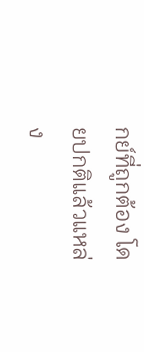กย์ที่ถูกต้อง โดยปกติแล้วแหล่ง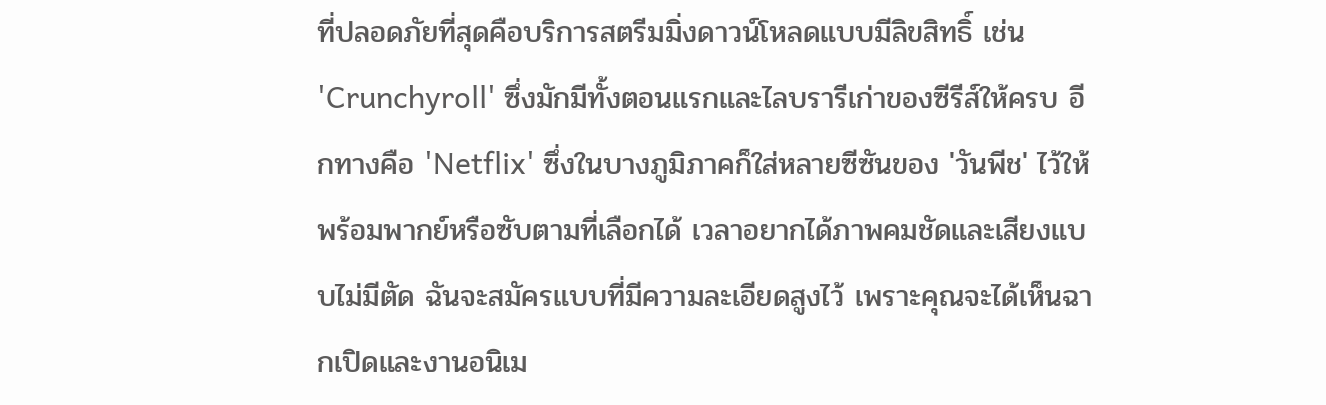ที่ปลอดภัยที่สุดคือบริการสตรีมมิ่งดาวน์โหลดแบบมีลิขสิทธิ์ เช่น 'Crunchyroll' ซึ่งมักมีทั้งตอนแรกและไลบรารีเก่าของซีรีส์ให้ครบ อีกทางคือ 'Netflix' ซึ่งในบางภูมิภาคก็ใส่หลายซีซันของ 'วันพีช' ไว้ให้พร้อมพากย์หรือซับตามที่เลือกได้ เวลาอยากได้ภาพคมชัดและเสียงแบบไม่มีตัด ฉันจะสมัครแบบที่มีความละเอียดสูงไว้ เพราะคุณจะได้เห็นฉากเปิดและงานอนิเม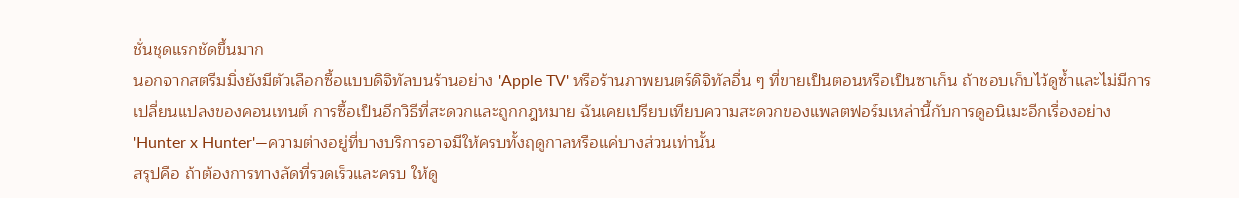ชั่นชุดแรกชัดขึ้นมาก
นอกจากสตรีมมิ่งยังมีตัวเลือกซื้อแบบดิจิทัลบนร้านอย่าง 'Apple TV' หรือร้านภาพยนตร์ดิจิทัลอื่น ๆ ที่ขายเป็นตอนหรือเป็นซาเก็น ถ้าชอบเก็บไว้ดูซ้ำและไม่มีการเปลี่ยนแปลงของคอนเทนต์ การซื้อเป็นอีกวิธีที่สะดวกและถูกกฎหมาย ฉันเคยเปรียบเทียบความสะดวกของแพลตฟอร์มเหล่านี้กับการดูอนิเมะอีกเรื่องอย่าง 'Hunter x Hunter'—ความต่างอยู่ที่บางบริการอาจมีให้ครบทั้งฤดูกาลหรือแค่บางส่วนเท่านั้น
สรุปคือ ถ้าต้องการทางลัดที่รวดเร็วและครบ ให้ดู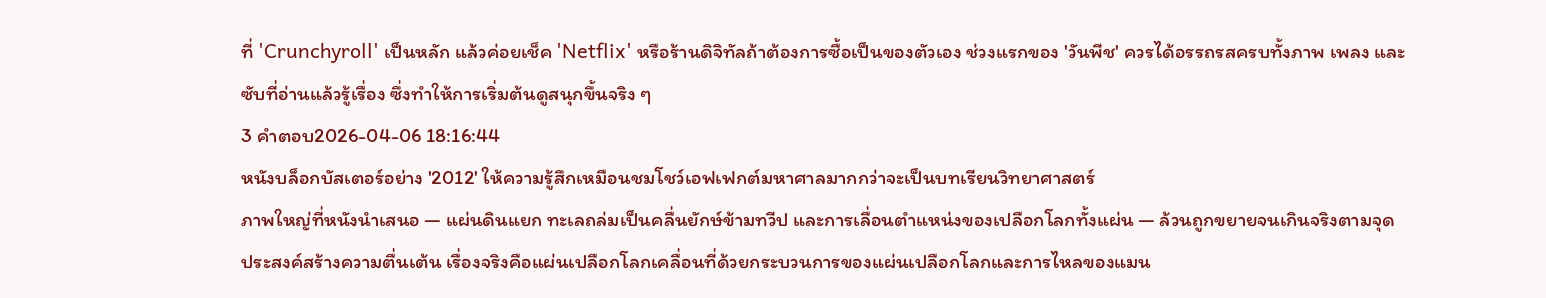ที่ 'Crunchyroll' เป็นหลัก แล้วค่อยเช็ค 'Netflix' หรือร้านดิจิทัลถ้าต้องการซื้อเป็นของตัวเอง ช่วงแรกของ 'วันพีช' ควรได้อรรถรสครบทั้งภาพ เพลง และซับที่อ่านแล้วรู้เรื่อง ซึ่งทำให้การเริ่มต้นดูสนุกขึ้นจริง ๆ
3 คำตอบ2026-04-06 18:16:44
หนังบล็อกบัสเตอร์อย่าง '2012' ให้ความรู้สึกเหมือนชมโชว์เอฟเฟกต์มหาศาลมากกว่าจะเป็นบทเรียนวิทยาศาสตร์
ภาพใหญ่ที่หนังนำเสนอ — แผ่นดินแยก ทะเลถล่มเป็นคลื่นยักษ์ข้ามทวีป และการเลื่อนตำแหน่งของเปลือกโลกทั้งแผ่น — ล้วนถูกขยายจนเกินจริงตามจุดประสงค์สร้างความตื่นเต้น เรื่องจริงคือแผ่นเปลือกโลกเคลื่อนที่ด้วยกระบวนการของแผ่นเปลือกโลกและการไหลของแมน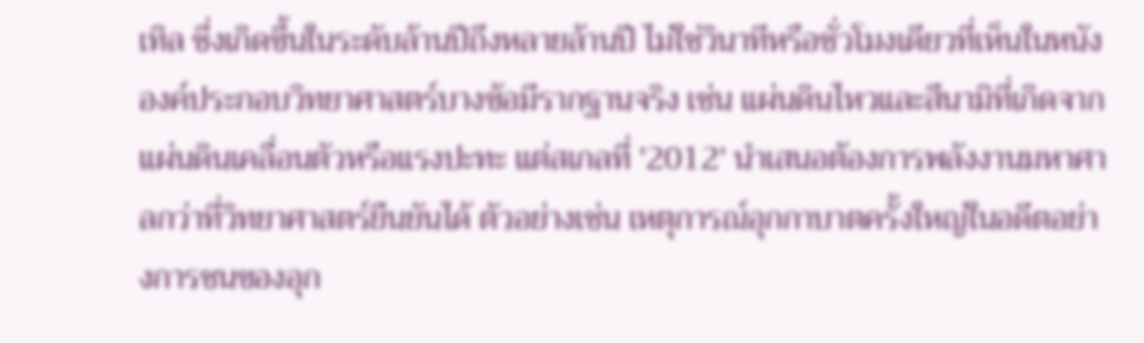เทิล ซึ่งเกิดขึ้นในระดับล้านปีถึงหลายล้านปี ไม่ใช่วินาทีหรือชั่วโมงเดียวที่เห็นในหนัง
องค์ประกอบวิทยาศาสตร์บางข้อมีรากฐานจริง เช่น แผ่นดินไหวและสึนามิที่เกิดจากแผ่นดินเคลื่อนตัวหรือแรงปะทะ แต่สเกลที่ '2012' นำเสนอต้องการพลังงานมหาศาลกว่าที่วิทยาศาสตร์ยืนยันได้ ตัวอย่างเช่น เหตุการณ์อุกกาบาตครั้งใหญ่ในอดีตอย่างการชนของอุก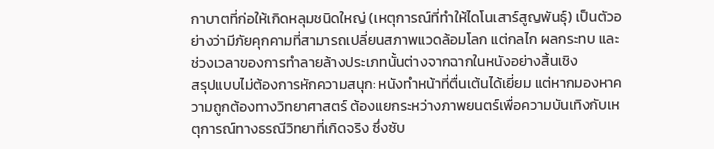กาบาตที่ก่อให้เกิดหลุมชนิดใหญ่ (เหตุการณ์ที่ทำให้ไดโนเสาร์สูญพันธุ์) เป็นตัวอย่างว่ามีภัยคุกคามที่สามารถเปลี่ยนสภาพแวดล้อมโลก แต่กลไก ผลกระทบ และช่วงเวลาของการทำลายล้างประเภทนั้นต่างจากฉากในหนังอย่างสิ้นเชิง
สรุปแบบไม่ต้องการหักความสนุก: หนังทำหน้าที่ตื่นเต้นได้เยี่ยม แต่หากมองหาความถูกต้องทางวิทยาศาสตร์ ต้องแยกระหว่างภาพยนตร์เพื่อความบันเทิงกับเหตุการณ์ทางธรณีวิทยาที่เกิดจริง ซึ่งซับ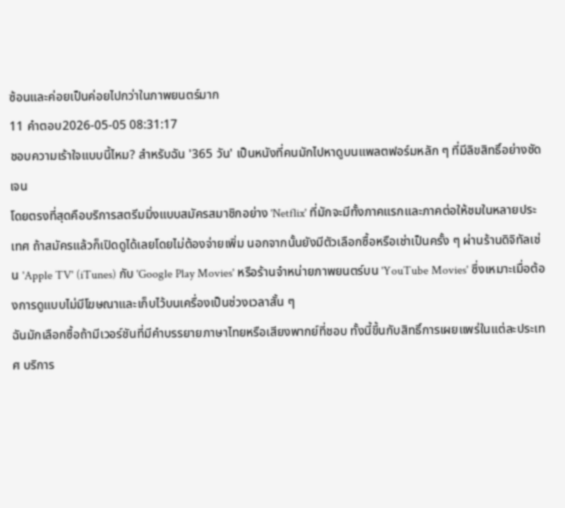ซ้อนและค่อยเป็นค่อยไปกว่าในภาพยนตร์มาก
11 คำตอบ2026-05-05 08:31:17
ชอบความเร้าใจแบบนี้ไหม? สำหรับฉัน '365 วัน' เป็นหนังที่คนมักไปหาดูบนแพลตฟอร์มหลัก ๆ ที่มีลิขสิทธิ์อย่างชัดเจน
โดยตรงที่สุดคือบริการสตรีมมิ่งแบบสมัครสมาชิกอย่าง 'Netflix' ที่มักจะมีทั้งภาคแรกและภาคต่อให้ชมในหลายประเทศ ถ้าสมัครแล้วก็เปิดดูได้เลยโดยไม่ต้องจ่ายเพิ่ม นอกจากนั้นยังมีตัวเลือกซื้อหรือเช่าเป็นครั้ง ๆ ผ่านร้านดิจิทัลเช่น 'Apple TV' (iTunes) กับ 'Google Play Movies' หรือร้านจำหน่ายภาพยนตร์บน 'YouTube Movies' ซึ่งเหมาะเมื่อต้องการดูแบบไม่มีโฆษณาและเก็บไว้บนเครื่องเป็นช่วงเวลาสั้น ๆ
ฉันมักเลือกซื้อถ้ามีเวอร์ชันที่มีคำบรรยายภาษาไทยหรือเสียงพากย์ที่ชอบ ทั้งนี้ขึ้นกับสิทธิ์การเผยแพร่ในแต่ละประเทศ บริการ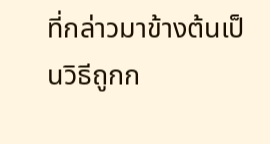ที่กล่าวมาข้างต้นเป็นวิธีถูกก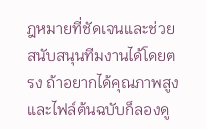ฎหมายที่ชัดเจนและช่วยสนับสนุนทีมงานได้โดยตรง ถ้าอยากได้คุณภาพสูงและไฟล์ต้นฉบับก็ลองดู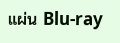แผ่น Blu-ray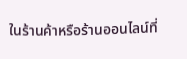ในร้านค้าหรือร้านออนไลน์ที่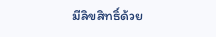มีลิขสิทธิ์ด้วย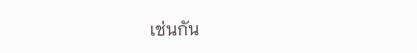เช่นกัน